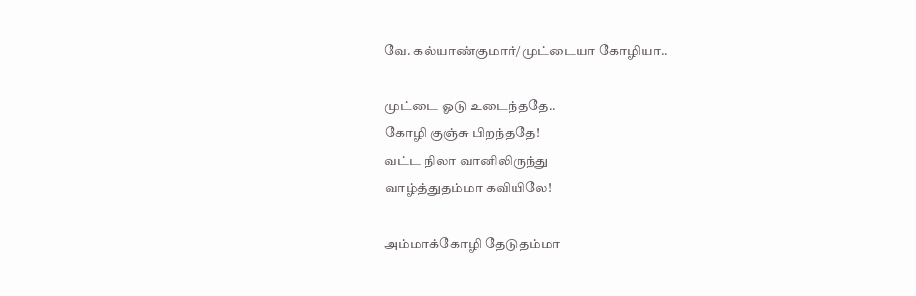வே. கல்யாண்குமார்/முட்டையா கோழியா..

முட்டை ஓடு உடைந்ததே..
கோழி குஞ்சு பிறந்ததே!
வட்ட நிலா வானிலிருந்து
வாழ்த்துதம்மா கவியிலே!

அம்மாக்கோழி தேடுதம்மா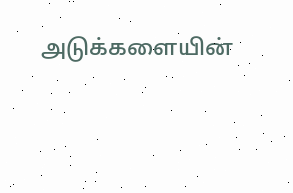அடுக்களையின்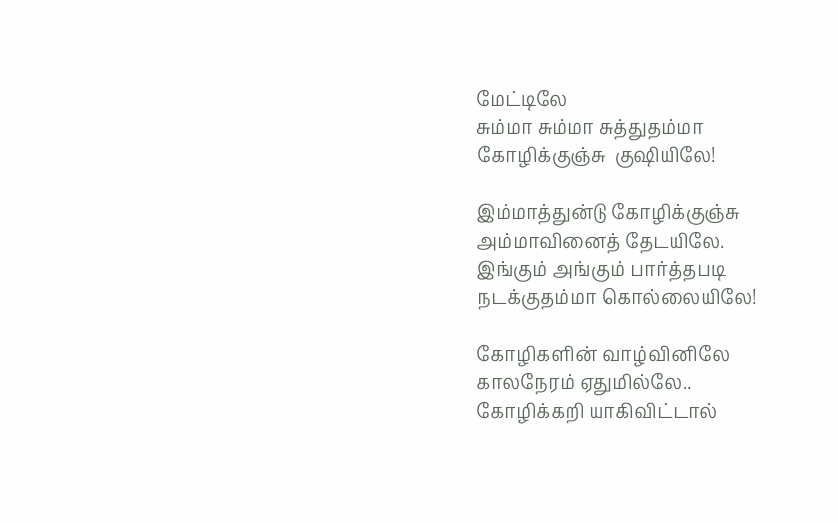மேட்டிலே
சும்மா சும்மா சுத்துதம்மா
கோழிக்குஞ்சு  குஷியிலே!

இம்மாத்துன்டு கோழிக்குஞ்சு
அம்மாவினைத் தேடயிலே.
இங்கும் அங்கும் பார்த்தபடி
நடக்குதம்மா கொல்லையிலே!

கோழிகளின் வாழ்வினிலே
காலநேரம் ஏதுமில்லே..
கோழிக்கறி யாகிவிட்டால்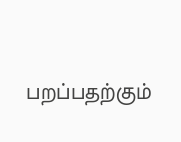பறப்பதற்கும்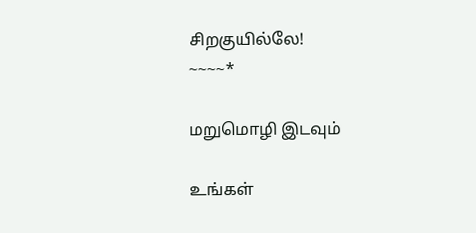சிறகுயில்லே!
~~~~*

மறுமொழி இடவும்

உங்கள்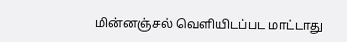மின்னஞ்சல் வெளியிடப்பட மாட்டாது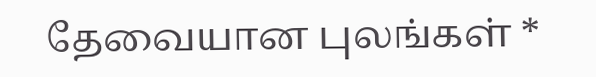தேவையான புலங்கள் *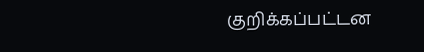குறிக்கப்பட்டன